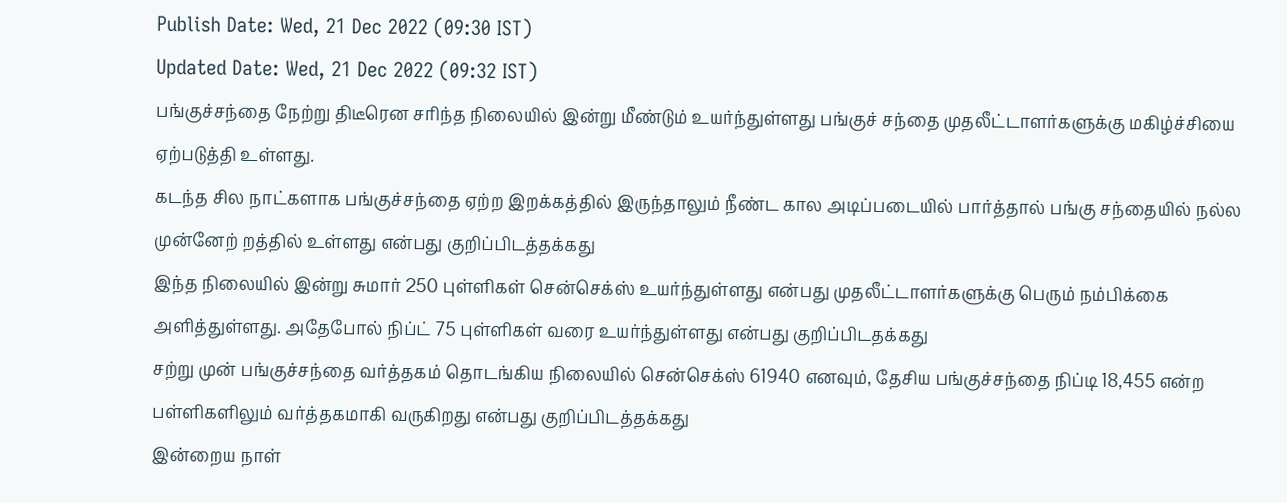Publish Date: Wed, 21 Dec 2022 (09:30 IST)
Updated Date: Wed, 21 Dec 2022 (09:32 IST)
பங்குச்சந்தை நேற்று திடீரென சரிந்த நிலையில் இன்று மீண்டும் உயர்ந்துள்ளது பங்குச் சந்தை முதலீட்டாளர்களுக்கு மகிழ்ச்சியை ஏற்படுத்தி உள்ளது.
கடந்த சில நாட்களாக பங்குச்சந்தை ஏற்ற இறக்கத்தில் இருந்தாலும் நீண்ட கால அடிப்படையில் பார்த்தால் பங்கு சந்தையில் நல்ல முன்னேற் றத்தில் உள்ளது என்பது குறிப்பிடத்தக்கது
இந்த நிலையில் இன்று சுமார் 250 புள்ளிகள் சென்செக்ஸ் உயர்ந்துள்ளது என்பது முதலீட்டாளர்களுக்கு பெரும் நம்பிக்கை அளித்துள்ளது. அதேபோல் நிப்ட் 75 புள்ளிகள் வரை உயர்ந்துள்ளது என்பது குறிப்பிடதக்கது
சற்று முன் பங்குச்சந்தை வர்த்தகம் தொடங்கிய நிலையில் சென்செக்ஸ் 61940 எனவும், தேசிய பங்குச்சந்தை நிப்டி 18,455 என்ற பள்ளிகளிலும் வர்த்தகமாகி வருகிறது என்பது குறிப்பிடத்தக்கது
இன்றைய நாள்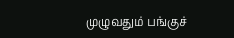முழுவதும் பங்குச்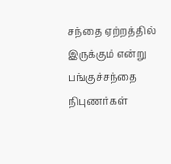சந்தை ஏற்றத்தில் இருக்கும் என்று பங்குச்சந்தை நிபுணர்கள்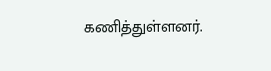கணித்துள்ளனர்.